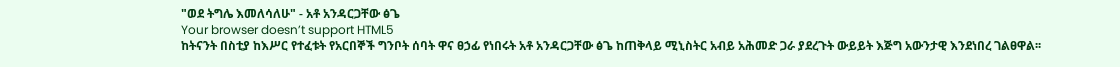"ወደ ትግሌ እመለሳለሁ" - አቶ አንዳርጋቸው ፅጌ
Your browser doesn’t support HTML5
ከትናንት በስቲያ ከእሥር የተፈቱት የአርበኞች ግንቦት ሰባት ዋና ፀኃፊ የነበሩት አቶ አንዳርጋቸው ፅጌ ከጠቅላይ ሚኒስትር አብይ አሕመድ ጋራ ያደረጉት ውይይት እጅግ አውንታዊ እንደነበረ ገልፀዋል፡፡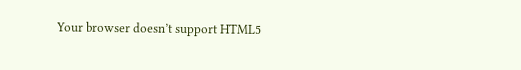Your browser doesn’t support HTML5